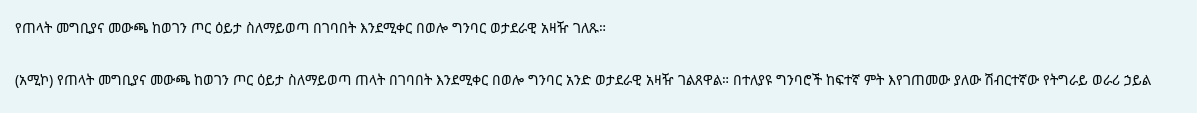የጠላት መግቢያና መውጫ ከወገን ጦር ዕይታ ስለማይወጣ በገባበት እንደሚቀር በወሎ ግንባር ወታደራዊ አዛዥ ገለጹ።

(አሚኮ) የጠላት መግቢያና መውጫ ከወገን ጦር ዕይታ ስለማይወጣ ጠላት በገባበት እንደሚቀር በወሎ ግንባር አንድ ወታደራዊ አዛዥ ገልጸዋል። በተለያዩ ግንባሮች ከፍተኛ ምት እየገጠመው ያለው ሽብርተኛው የትግራይ ወራሪ ኃይል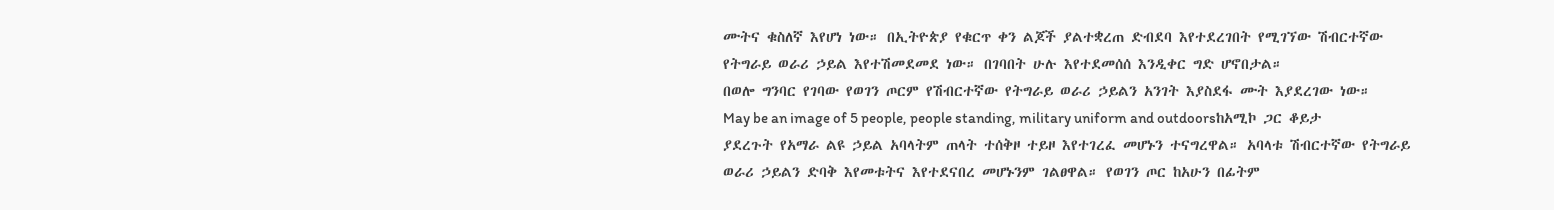ሙትና ቁስለኛ እየሆነ ነው። በኢትዮጵያ የቁርጥ ቀን ልጆች ያልተቋረጠ ድብደባ እየተደረገበት የሚገኘው ሽብርተኛው የትግራይ ወራሪ ኃይል እየተሽመደመደ ነው። በገባበት ሁሉ እየተደመሰሰ እንዲቀር ግድ ሆኖበታል።
በወሎ ግንባር የገባው የወገን ጦርም የሽብርተኛው የትግራይ ወራሪ ኃይልን አንገት እያስደፋ ሙት እያደረገው ነው።
May be an image of 5 people, people standing, military uniform and outdoorsከአሚኮ ጋር ቆይታ ያደረጉት የአማራ ልዩ ኃይል አባላትም ጠላት ተሰቅዞ ተይዞ እየተገረፈ መሆኑን ተናግረዋል። አባላቱ ሽብርተኛው የትግራይ ወራሪ ኃይልን ድባቅ እየመቱትና እየተደናበረ መሆኑንም ገልፀዋል። የወገን ጦር ከአሁን በፊትም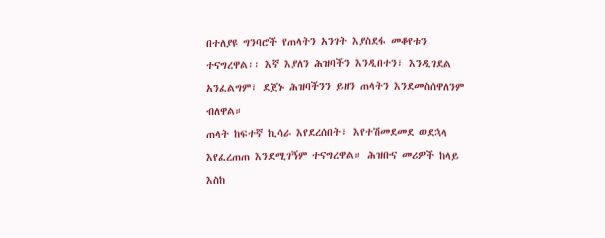በተለያዩ ግንባሮች የጠላትን አንገት እያስደፋ መቆየቱን ተናግረዋል፡፡ እኛ እያለን ሕዝባችን እንዲበተን፣ እንዲገደል አንፈልግም፣ ደጀኑ ሕዝባችንን ይዘን ጠላትን እንደመስሰዋለንም ብለዋል።
ጠላት ከፍተኛ ኪሳራ እየደረሰበት፣ እየተሽመደመደ ወደኋላ እየፈረጠጠ እንደሚገኝም ተናግረዋል። ሕዝቡና መሪዎች ከላይ እስከ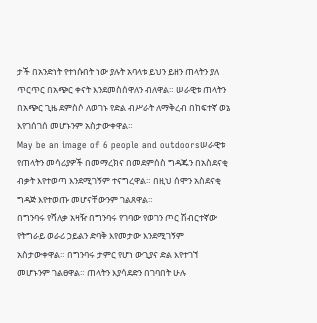ታች በአንድነት የተነሱበት ነው ያሉት አባላቱ ይህን ይዘን ጠላትን ያለ ጥርጥር በአጭር ቀናት እንደመስሰዋለን ብለዋል። ሠራዊቱ ጠላትን በአጭር ጊዜ ደምስሶ ለወገኑ የድል ብሥራት ለማቅረብ በከፍተኛ ወኔ እየገሰገሰ መሆኑንም አስታውቀዋል።
May be an image of 6 people and outdoorsሠራዊቱ የጠላትን መሳሪያዎች በመማረክና በመደምሰስ ግዳጁን በአስደናቂ ብቃት እየተወጣ እንደሚገኝም ተናግረዋል። በዚህ ሰሞን አስደናቂ ግዳጅ እየተወጡ መሆናቸውንም ገልጸዋል።
በግንባሩ የሻለቃ አዛዥ በግንባሩ የገባው የወገን ጦር ሽብርተኛው የትግራይ ወራሪ ኃይልን ድባቅ እየመታው እንደሚገኝም አስታውቀዋል። በግንባሩ ታምር የሆነ ውጊያና ድል እየተገኘ መሆኑንም ገልፀዋል። ጠላትን እያሳደድን በገባበት ሁሉ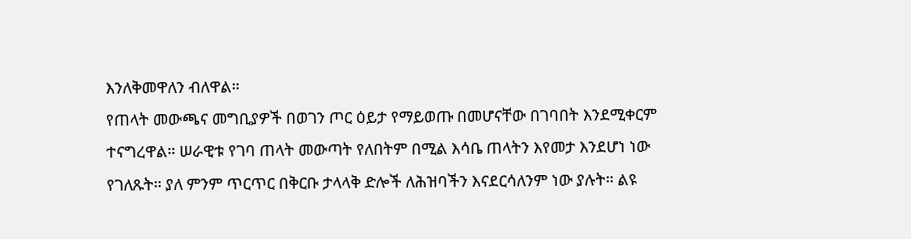እንለቅመዋለን ብለዋል።
የጠላት መውጫና መግቢያዎች በወገን ጦር ዕይታ የማይወጡ በመሆናቸው በገባበት እንደሚቀርም ተናግረዋል። ሠራዊቱ የገባ ጠላት መውጣት የለበትም በሚል እሳቤ ጠላትን እየመታ እንደሆነ ነው የገለጹት። ያለ ምንም ጥርጥር በቅርቡ ታላላቅ ድሎች ለሕዝባችን እናደርሳለንም ነው ያሉት። ልዩ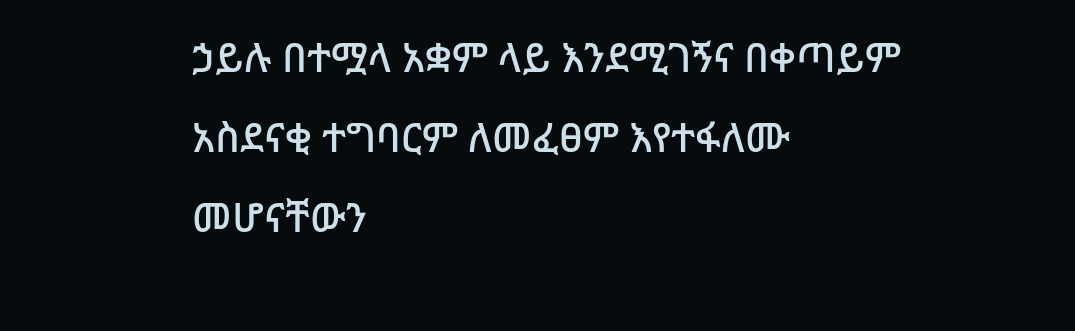ኃይሉ በተሟላ አቋም ላይ እንደሚገኝና በቀጣይም አስደናቂ ተግባርም ለመፈፀም እየተፋለሙ መሆናቸውን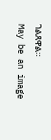ገልጸዋል።
May be an image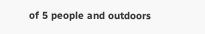of 5 people and outdoors